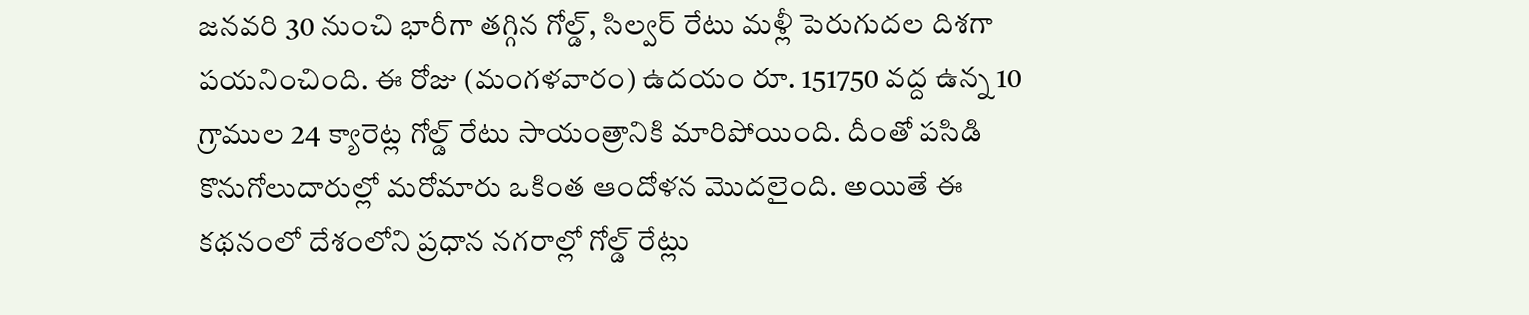జనవరి 30 నుంచి భారీగా తగ్గిన గోల్డ్, సిల్వర్ రేటు మళ్లీ పెరుగుదల దిశగా పయనించింది. ఈ రోజు (మంగళవారం) ఉదయం రూ. 151750 వద్ద ఉన్న 10 గ్రాముల 24 క్యారెట్ల గోల్డ్ రేటు సాయంత్రానికి మారిపోయింది. దీంతో పసిడి కొనుగోలుదారుల్లో మరోమారు ఒకింత ఆందోళన మొదలైంది. అయితే ఈ కథనంలో దేశంలోని ప్రధాన నగరాల్లో గోల్డ్ రేట్లు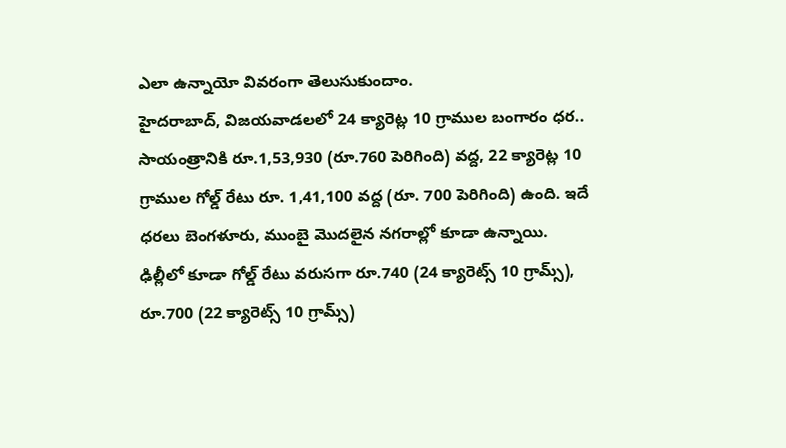ఎలా ఉన్నాయో వివరంగా తెలుసుకుందాం.
హైదరాబాద్, విజయవాడలలో 24 క్యారెట్ల 10 గ్రాముల బంగారం ధర.. సాయంత్రానికి రూ.1,53,930 (రూ.760 పెరిగింది) వద్ద, 22 క్యారెట్ల 10 గ్రాముల గోల్డ్ రేటు రూ. 1,41,100 వద్ద (రూ. 700 పెరిగింది) ఉంది. ఇదే ధరలు బెంగళూరు, ముంబై మొదలైన నగరాల్లో కూడా ఉన్నాయి.
ఢిల్లీలో కూడా గోల్డ్ రేటు వరుసగా రూ.740 (24 క్యారెట్స్ 10 గ్రామ్స్), రూ.700 (22 క్యారెట్స్ 10 గ్రామ్స్)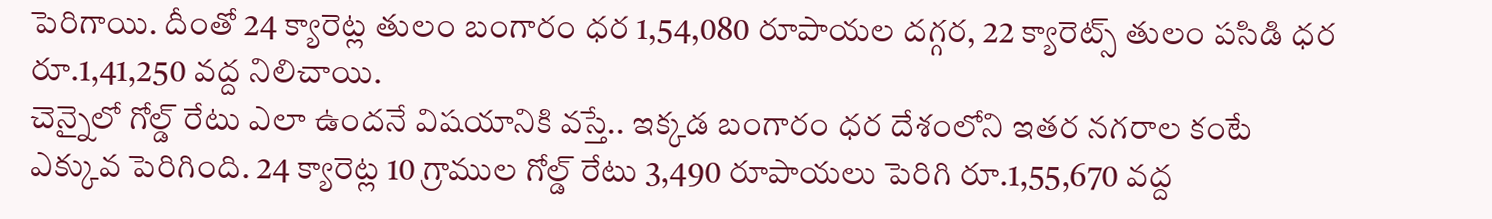పెరిగాయి. దీంతో 24 క్యారెట్ల తులం బంగారం ధర 1,54,080 రూపాయల దగ్గర, 22 క్యారెట్స్ తులం పసిడి ధర రూ.1,41,250 వద్ద నిలిచాయి.
చెన్నైలో గోల్డ్ రేటు ఎలా ఉందనే విషయానికి వస్తే.. ఇక్కడ బంగారం ధర దేశంలోని ఇతర నగరాల కంటే ఎక్కువ పెరిగింది. 24 క్యారెట్ల 10 గ్రాముల గోల్డ్ రేటు 3,490 రూపాయలు పెరిగి రూ.1,55,670 వద్ద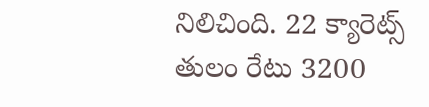నిలిచింది. 22 క్యారెట్స్ తులం రేటు 3200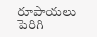రూపాయలు పెరిగి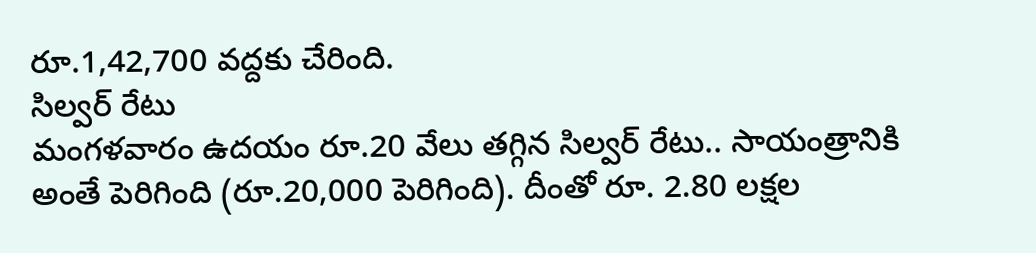రూ.1,42,700 వద్దకు చేరింది.
సిల్వర్ రేటు
మంగళవారం ఉదయం రూ.20 వేలు తగ్గిన సిల్వర్ రేటు.. సాయంత్రానికి అంతే పెరిగింది (రూ.20,000 పెరిగింది). దీంతో రూ. 2.80 లక్షల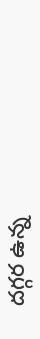దగ్గర ఉన్న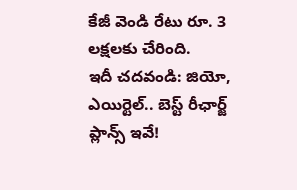కేజీ వెండి రేటు రూ. 3 లక్షలకు చేరింది.
ఇదీ చదవండి: జియో, ఎయిర్టెల్.. బెస్ట్ రీఛార్జ్ ప్లాన్స్ ఇవే!